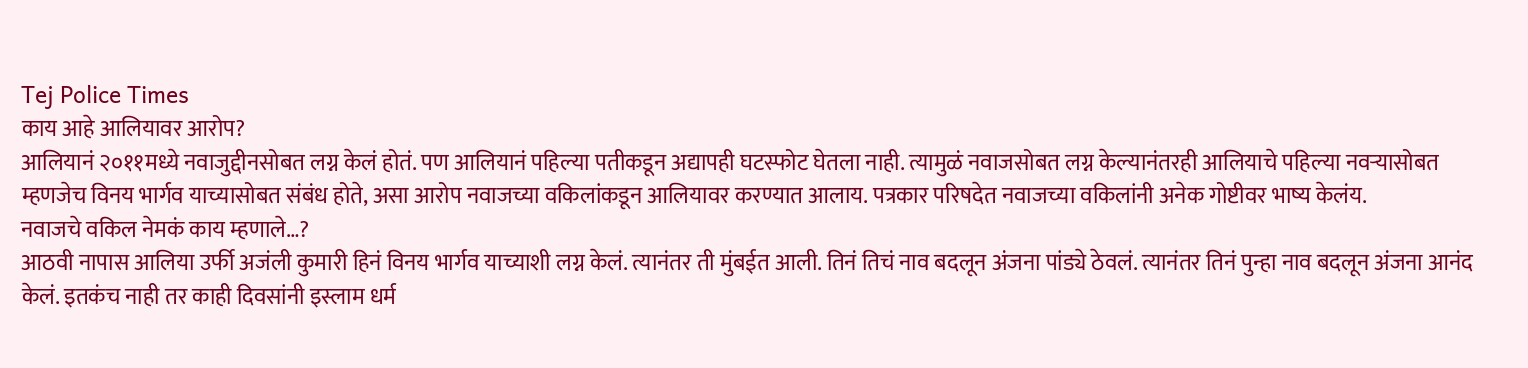Tej Police Times
काय आहे आलियावर आरोप?
आलियानं २०११मध्ये नवाजुद्दीनसोबत लग्न केलं होतं. पण आलियानं पहिल्या पतीकडून अद्यापही घटस्फोट घेतला नाही. त्यामुळं नवाजसोबत लग्न केल्यानंतरही आलियाचे पहिल्या नवऱ्यासोबत म्हणजेच विनय भार्गव याच्यासोबत संबंध होते, असा आरोप नवाजच्या वकिलांकडून आलियावर करण्यात आलाय. पत्रकार परिषदेत नवाजच्या वकिलांनी अनेक गोष्टीवर भाष्य केलंय.
नवाजचे वकिल नेमकं काय म्हणाले…?
आठवी नापास आलिया उर्फी अजंली कुमारी हिनं विनय भार्गव याच्याशी लग्न केलं. त्यानंतर ती मुंबईत आली. तिनं तिचं नाव बदलून अंजना पांड्ये ठेवलं. त्यानंतर तिनं पुन्हा नाव बदलून अंजना आनंद केलं. इतकंच नाही तर काही दिवसांनी इस्लाम धर्म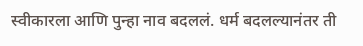स्वीकारला आणि पुन्हा नाव बदललं. धर्म बदलल्यानंतर ती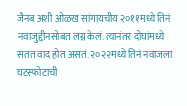जैनब अशी ओळख सांगायचीय २०११मध्ये तिनं नवाजुद्दीनसोबत लग्न केलं. त्यानंतर दोघांमध्ये सतत वाद होत असतं. २०२२मध्ये तिनं नवाजला घटस्फोटाची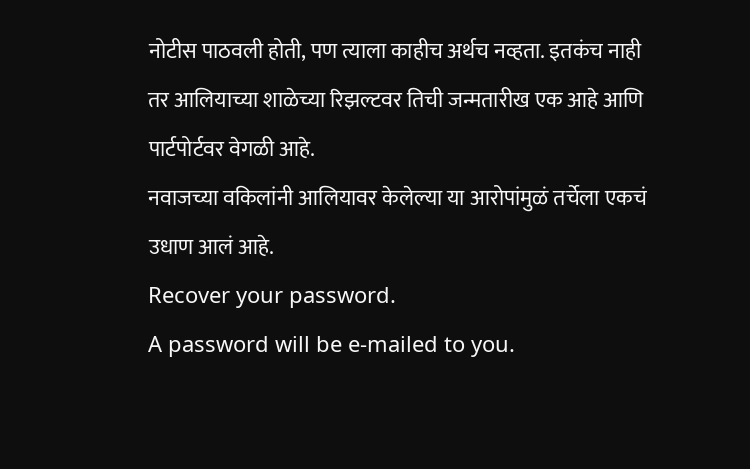नोटीस पाठवली होती, पण त्याला काहीच अर्थच नव्हता. इतकंच नाही तर आलियाच्या शाळेच्या रिझल्टवर तिची जन्मतारीख एक आहे आणि पार्टपोर्टवर वेगळी आहे.
नवाजच्या वकिलांनी आलियावर केलेल्या या आरोपांमुळं तर्चेला एकचं उधाण आलं आहे.
Recover your password.
A password will be e-mailed to you.